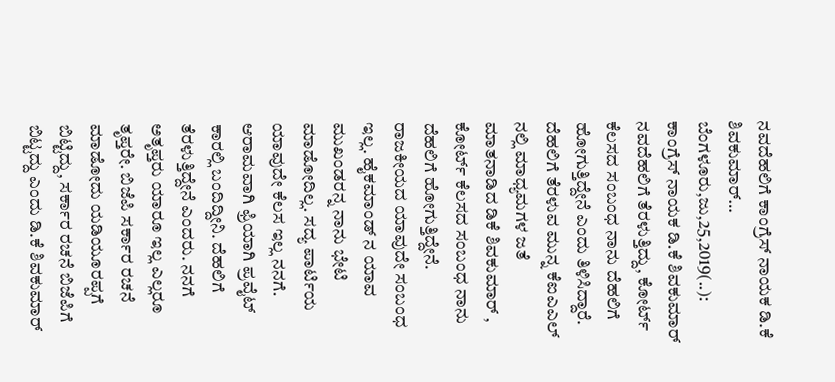ನವದೆಹಲಿಗೆ ಕಾಂಗ್ರೆಸ್ ನಾಯಕ ಡಿ.ಕೆ ಶಿವಕುಮಾರ್… ಬೆಂಗಳೂರು,ಜು,25,2019(..): ಕಾಂಗ್ರೆಸ್ ನಾಯಕ ಡಿ.ಕೆ ಶಿವಕುಮಾರ್ ನವದೆಹಲಿಗೆ ತೆರಳುತ್ತಿದ್ದು, ಕೋರ್ಟ್ ಕೆಲಸದ ಸಂಬಂಧ ನಾನು ದೆಹಲಿಗೆ ಹೋಗುತ್ತಿದ್ದೇನೆ ಎಂದು ತಿಳಿಸಿದ್ದಾರೆ. ದೆಹಲಿಗೆ ತೆರಳುವ ಮುನ್ನ ಕೆಐಎಎಲ್ ನಲ್ಲಿ ಮಾಧ್ಯಮಗಳ ಜತೆ ಮಾತನಾಡಿದ ಡಿಕೆ ಶಿವಕುಮಾರ್ , ಕೋರ್ಟ್ ಕೆಲಸದ ಸಂಬಂಧ ನಾನು ದೆಹಲಿಗೆ ಹೋಗುತ್ತಿದ್ದೇನೆ. ರಾಜಕೀಯದ ಯಾವುದೇ ಸಂಬಂಧ ಇಲ್ಲ. ಹೈಕಮಾಂಡ್ ನ ಯಾವ ಮುಖಂಡರನ್ನ ನಾನು ಭೇಟಿ‌ ಮಾಡೋದಿಲ್ಲ. ಸದ್ಯ ಪಾರ್ಟಿಯ ಯಾವುದೇ ಕೆಲಸ ಇಲ್ಲ ನನಗೆ. ಆರಾಮವಾಗಿ ಫ್ರಿಯಾಗಿ ಪ್ರವೈಟ್ ಕಾರಲ್ಲಿ ಬಂದಿದ್ದೀನಿ. ದೆಹಲಿಗೆ ತೆರಳುತ್ತಿದ್ದೇನೆ ಎಂದರು. ನನಗೆ ಅತೃಪ್ತರು ಯಾರೂ ಇಲ್ಲ ಎಲ್ಲರೂ ತೃಪ್ತರೇ. ಬಿಜೆಪಿ ಸರ್ಕಾರ ರಚನೆ ಮಾಡೋದು ಯಡಿಯೂರಪ್ಪಗೆ ಬಿಟ್ಟಿದ್ದು‌, ಸರ್ಕಾರ ರಚನೆ ಬಿಜೆಪಿಗೆ ಬಿಟ್ಟದ್ದು ಎಂದು ಡಿ.ಕೆ ಶಿವಕುಮಾರ್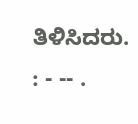ತಿಳಿಸಿದರು. : - -- .